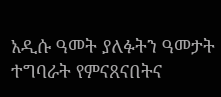አዲሱ ዓመት ያለፉትን ዓመታት ተግባራት የምናጸናበትና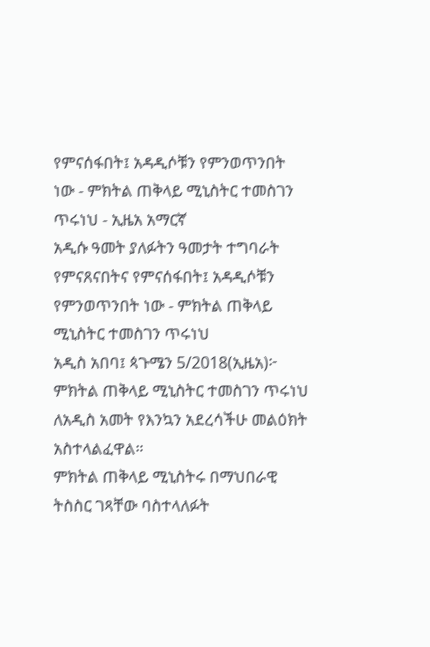የምናሰፋበት፤ አዳዲሶቹን የምንወጥንበት ነው - ምክትል ጠቅላይ ሚኒስትር ተመስገን ጥሩነህ - ኢዜአ አማርኛ
አዲሱ ዓመት ያለፉትን ዓመታት ተግባራት የምናጸናበትና የምናሰፋበት፤ አዳዲሶቹን የምንወጥንበት ነው - ምክትል ጠቅላይ ሚኒስትር ተመስገን ጥሩነህ
አዲስ አበባ፤ ጳጉሜን 5/2018(ኢዜአ)፦ ምክትል ጠቅላይ ሚኒስትር ተመስገን ጥሩነህ ለአዲስ አመት የእንኳን አደረሳችሁ መልዕክት አስተላልፈዋል።
ምክትል ጠቅላይ ሚኒስትሩ በማህበራዊ ትስስር ገጻቸው ባስተላለፉት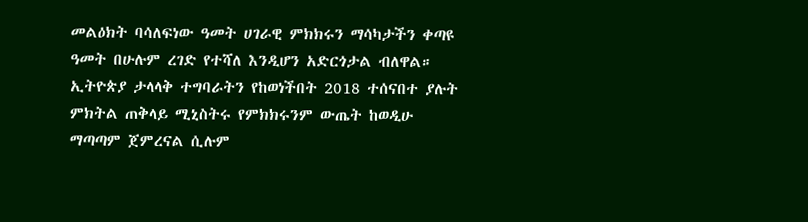መልዕክት ባሳለፍነው ዓመት ሀገራዊ ምክክሩን ማሳካታችን ቀጣዩ ዓመት በሁሉም ረገድ የተሻለ እንዲሆን አድርጎታል ብለዋል።
ኢትዮጵያ ታላላቅ ተግባራትን የከወነችበት 2018 ተሰናበተ ያሉት ምክትል ጠቅላይ ሚኒስትሩ የምክክሩንም ውጤት ከወዲሁ ማጣጣም ጀምረናል ሲሉም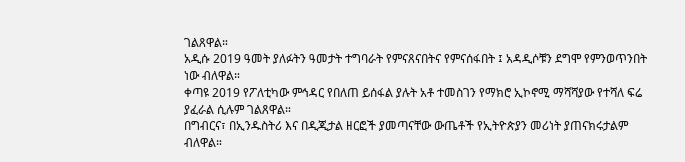ገልጸዋል።
አዲሱ 2019 ዓመት ያለፉትን ዓመታት ተግባራት የምናጸናበትና የምናሰፋበት ፤ አዳዲሶቹን ደግሞ የምንወጥንበት ነው ብለዋል።
ቀጣዩ 2019 የፖለቲካው ምኅዳር የበለጠ ይሰፋል ያሉት አቶ ተመስገን የማክሮ ኢኮኖሚ ማሻሻያው የተሻለ ፍሬ ያፈራል ሲሉም ገልጸዋል።
በግብርና፣ በኢንዱስትሪ እና በዲጂታል ዘርፎች ያመጣናቸው ውጤቶች የኢትዮጵያን መሪነት ያጠናክሩታልም ብለዋል።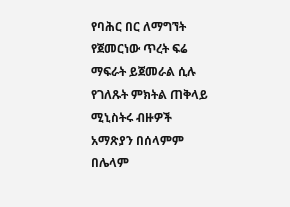የባሕር በር ለማግኘት የጀመርነው ጥረት ፍሬ ማፍራት ይጀመራል ሲሉ የገለጹት ምክትል ጠቅላይ ሚኒስትሩ ብዙዎች አማጽያን በሰላምም በሌላም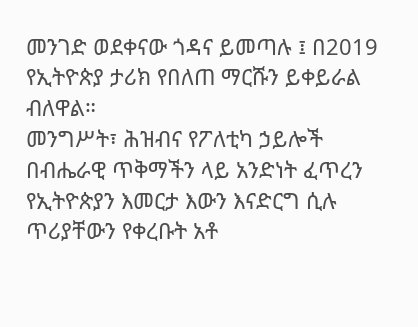መንገድ ወደቀናው ጎዳና ይመጣሉ ፤ በ2019 የኢትዮጵያ ታሪክ የበለጠ ማርሹን ይቀይራል ብለዋል።
መንግሥት፣ ሕዝብና የፖለቲካ ኃይሎች በብሔራዊ ጥቅማችን ላይ አንድነት ፈጥረን የኢትዮጵያን እመርታ እውን እናድርግ ሲሉ ጥሪያቸውን የቀረቡት አቶ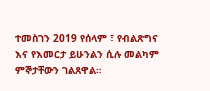ተመስገን 2019 የሰላም ፣ የብልጽግና እና የእመርታ ይሁንልን ሲሉ መልካም ምኞታቸውን ገልጸዋል።